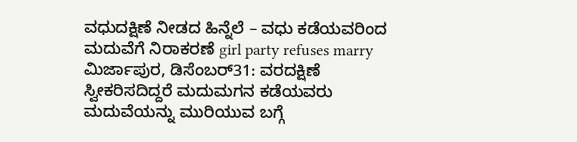ವಧುದಕ್ಷಿಣೆ ನೀಡದ ಹಿನ್ನೆಲೆ – ವಧು ಕಡೆಯವರಿಂದ
ಮದುವೆಗೆ ನಿರಾಕರಣೆ girl party refuses marry
ಮಿರ್ಜಾಪುರ, ಡಿಸೆಂಬರ್31: ವರದಕ್ಷಿಣೆ ಸ್ವೀಕರಿಸದಿದ್ದರೆ ಮದುಮಗನ ಕಡೆಯವರು ಮದುವೆಯನ್ನು ಮುರಿಯುವ ಬಗ್ಗೆ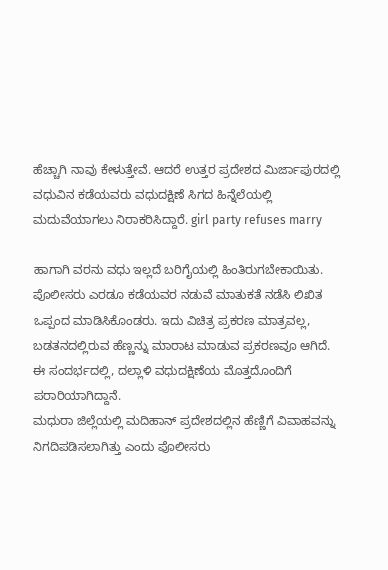ಹೆಚ್ಚಾಗಿ ನಾವು ಕೇಳುತ್ತೇವೆ. ಆದರೆ ಉತ್ತರ ಪ್ರದೇಶದ ಮಿರ್ಜಾಪುರದಲ್ಲಿ ವಧುವಿನ ಕಡೆಯವರು ವಧುದಕ್ಷಿಣೆ ಸಿಗದ ಹಿನ್ನೆಲೆಯಲ್ಲಿ ಮದುವೆಯಾಗಲು ನಿರಾಕರಿಸಿದ್ದಾರೆ. girl party refuses marry

ಹಾಗಾಗಿ ವರನು ವಧು ಇಲ್ಲದೆ ಬರಿಗೈಯಲ್ಲಿ ಹಿಂತಿರುಗಬೇಕಾಯಿತು. ಪೊಲೀಸರು ಎರಡೂ ಕಡೆಯವರ ನಡುವೆ ಮಾತುಕತೆ ನಡೆಸಿ ಲಿಖಿತ ಒಪ್ಪಂದ ಮಾಡಿಸಿಕೊಂಡರು. ಇದು ವಿಚಿತ್ರ ಪ್ರಕರಣ ಮಾತ್ರವಲ್ಲ, ಬಡತನದಲ್ಲಿರುವ ಹೆಣ್ಣನ್ನು ಮಾರಾಟ ಮಾಡುವ ಪ್ರಕರಣವೂ ಆಗಿದೆ. ಈ ಸಂದರ್ಭದಲ್ಲಿ, ದಲ್ಲಾಳಿ ವಧುದಕ್ಷಿಣೆಯ ಮೊತ್ತದೊಂದಿಗೆ ಪರಾರಿಯಾಗಿದ್ದಾನೆ.
ಮಧುರಾ ಜಿಲ್ಲೆಯಲ್ಲಿ ಮದಿಹಾನ್ ಪ್ರದೇಶದಲ್ಲಿನ ಹೆಣ್ಣಿಗೆ ವಿವಾಹವನ್ನು ನಿಗದಿಪಡಿಸಲಾಗಿತ್ತು ಎಂದು ಪೊಲೀಸರು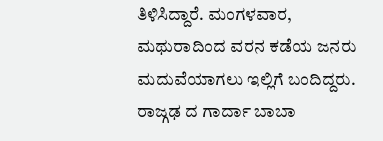ತಿಳಿಸಿದ್ದಾರೆ. ಮಂಗಳವಾರ, ಮಥುರಾದಿಂದ ವರನ ಕಡೆಯ ಜನರು ಮದುವೆಯಾಗಲು ಇಲ್ಲಿಗೆ ಬಂದಿದ್ದರು. ರಾಜ್ಗಢ ದ ಗಾರ್ದಾ ಬಾಬಾ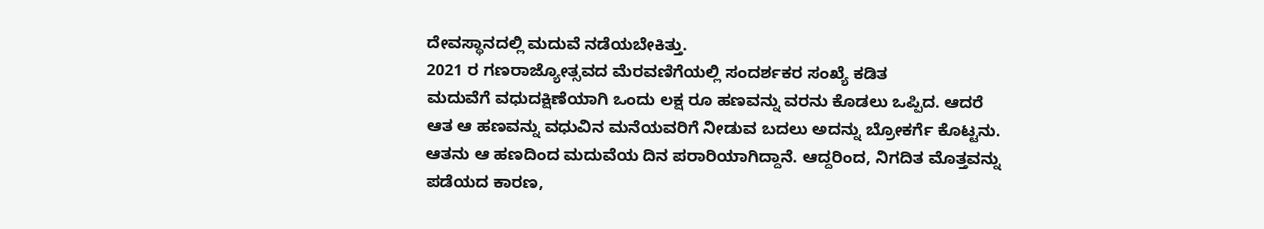ದೇವಸ್ಥಾನದಲ್ಲಿ ಮದುವೆ ನಡೆಯಬೇಕಿತ್ತು.
2021 ರ ಗಣರಾಜ್ಯೋತ್ಸವದ ಮೆರವಣಿಗೆಯಲ್ಲಿ ಸಂದರ್ಶಕರ ಸಂಖ್ಯೆ ಕಡಿತ
ಮದುವೆಗೆ ವಧುದಕ್ಷಿಣೆಯಾಗಿ ಒಂದು ಲಕ್ಷ ರೂ ಹಣವನ್ನು ವರನು ಕೊಡಲು ಒಪ್ಪಿದ. ಆದರೆ ಆತ ಆ ಹಣವನ್ನು ವಧುವಿನ ಮನೆಯವರಿಗೆ ನೀಡುವ ಬದಲು ಅದನ್ನು ಬ್ರೋಕರ್ಗೆ ಕೊಟ್ಟನು. ಆತನು ಆ ಹಣದಿಂದ ಮದುವೆಯ ದಿನ ಪರಾರಿಯಾಗಿದ್ದಾನೆ. ಆದ್ದರಿಂದ, ನಿಗದಿತ ಮೊತ್ತವನ್ನು ಪಡೆಯದ ಕಾರಣ,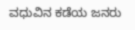ವಧುವಿನ ಕಡೆಯ ಜನರು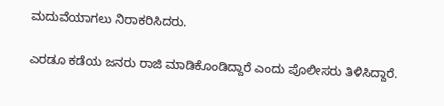ಮದುವೆಯಾಗಲು ನಿರಾಕರಿಸಿದರು.

ಎರಡೂ ಕಡೆಯ ಜನರು ರಾಜಿ ಮಾಡಿಕೊಂಡಿದ್ದಾರೆ ಎಂದು ಪೊಲೀಸರು ತಿಳಿಸಿದ್ದಾರೆ.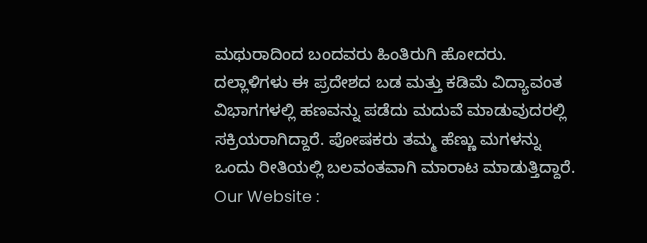ಮಥುರಾದಿಂದ ಬಂದವರು ಹಿಂತಿರುಗಿ ಹೋದರು.
ದಲ್ಲಾಳಿಗಳು ಈ ಪ್ರದೇಶದ ಬಡ ಮತ್ತು ಕಡಿಮೆ ವಿದ್ಯಾವಂತ ವಿಭಾಗಗಳಲ್ಲಿ ಹಣವನ್ನು ಪಡೆದು ಮದುವೆ ಮಾಡುವುದರಲ್ಲಿ ಸಕ್ರಿಯರಾಗಿದ್ದಾರೆ. ಪೋಷಕರು ತಮ್ಮ ಹೆಣ್ಣು ಮಗಳನ್ನು ಒಂದು ರೀತಿಯಲ್ಲಿ ಬಲವಂತವಾಗಿ ಮಾರಾಟ ಮಾಡುತ್ತಿದ್ದಾರೆ.
Our Website :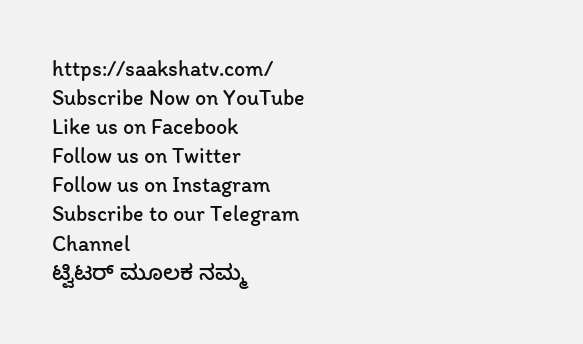https://saakshatv.com/
Subscribe Now on YouTube
Like us on Facebook
Follow us on Twitter
Follow us on Instagram
Subscribe to our Telegram Channel
ಟ್ವಿಟರ್ ಮೂಲಕ ನಮ್ಮ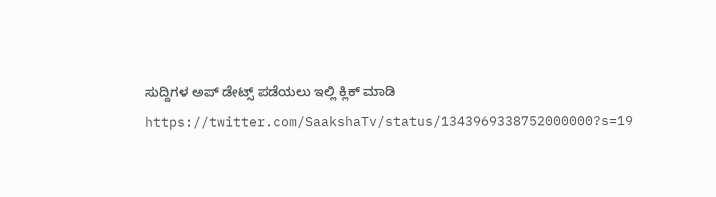ಸುದ್ದಿಗಳ ಅಪ್ ಡೇಟ್ಸ್ ಪಡೆಯಲು ಇಲ್ಲಿ ಕ್ಲಿಕ್ ಮಾಡಿ
https://twitter.com/SaakshaTv/status/1343969338752000000?s=19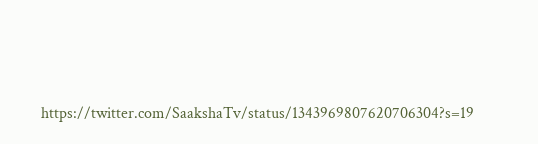https://twitter.com/SaakshaTv/status/1343969807620706304?s=19